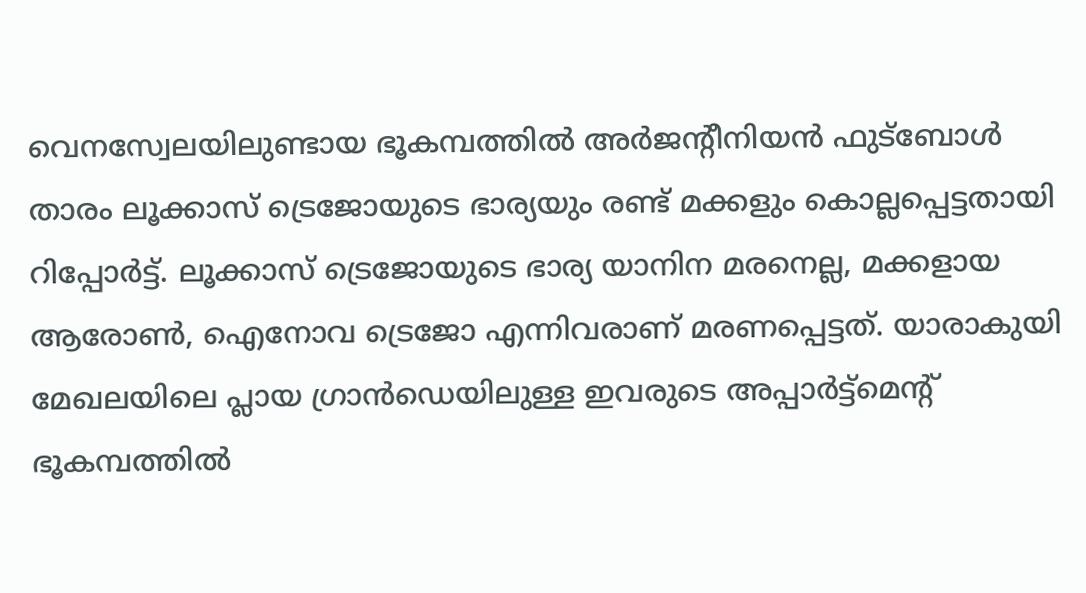വെനസ്വേലയിലുണ്ടായ ഭൂകമ്പത്തിൽ അർജന്റീനിയൻ ഫുട്ബോൾ താരം ലൂക്കാസ് ട്രെജോയുടെ ഭാര്യയും രണ്ട് മക്കളും കൊല്ലപ്പെട്ടതായി റിപ്പോർട്ട്. ലൂക്കാസ് ട്രെജോയുടെ ഭാര്യ യാനിന മരനെല്ല, മക്കളായ ആരോൺ, ഐനോവ ട്രെജോ എന്നിവരാണ് മരണപ്പെട്ടത്. യാരാകുയി മേഖലയിലെ പ്ലായ ഗ്രാൻഡെയിലുള്ള ഇവരുടെ അപ്പാർട്ട്മെന്റ് ഭൂകമ്പത്തിൽ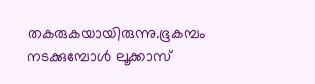തകരുകയായിരുന്നു.ഭൂകമ്പം നടക്കുമ്പോൾ ലൂക്കാസ്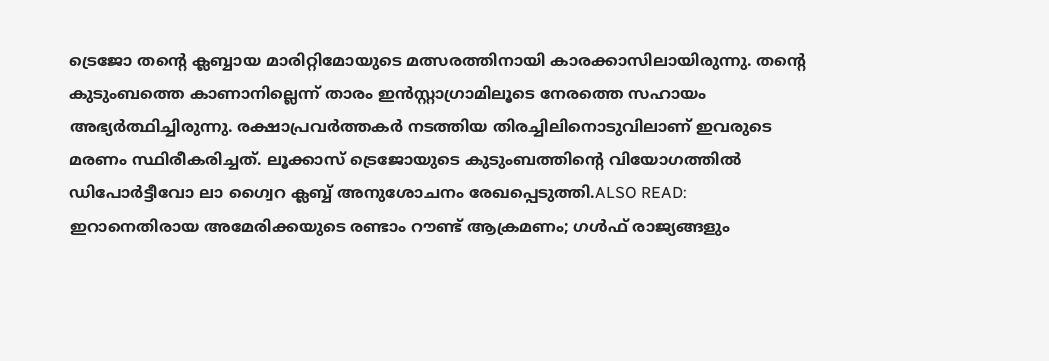ട്രെജോ തന്റെ ക്ലബ്ബായ മാരിറ്റിമോയുടെ മത്സരത്തിനായി കാരക്കാസിലായിരുന്നു. തന്റെ കുടുംബത്തെ കാണാനില്ലെന്ന് താരം ഇൻസ്റ്റാഗ്രാമിലൂടെ നേരത്തെ സഹായം അഭ്യർത്ഥിച്ചിരുന്നു. രക്ഷാപ്രവർത്തകർ നടത്തിയ തിരച്ചിലിനൊടുവിലാണ് ഇവരുടെ മരണം സ്ഥിരീകരിച്ചത്. ലൂക്കാസ് ട്രെജോയുടെ കുടുംബത്തിന്റെ വിയോഗത്തിൽ ഡിപോർട്ടീവോ ലാ ഗ്വൈറ ക്ലബ്ബ് അനുശോചനം രേഖപ്പെടുത്തി.ALSO READ: ഇറാനെതിരായ അമേരിക്കയുടെ രണ്ടാം റൗണ്ട് ആക്രമണം; ഗൾഫ് രാജ്യങ്ങളും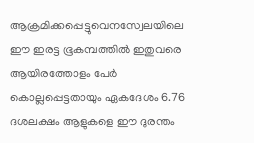ആക്രമിക്കപ്പെട്ടുവെനസ്വേലയിലെ ഈ ഇരട്ട ഭൂകമ്പത്തിൽ ഇതുവരെ ആയിരത്തോളം പേർ കൊല്ലപ്പെട്ടതായും ഏകദേശം 6.76 ദശലക്ഷം ആളുകളെ ഈ ദുരന്തം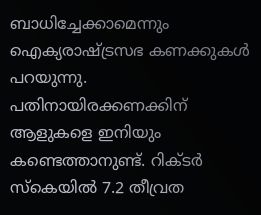ബാധിച്ചേക്കാമെന്നും ഐക്യരാഷ്ട്രസഭ കണക്കുകൾ പറയുന്നു. പതിനായിരക്കണക്കിന് ആളുകളെ ഇനിയും കണ്ടെത്താനുണ്ട്. റിക്ടർ സ്കെയിൽ 7.2 തീവ്രത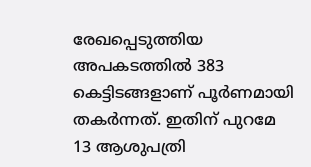രേഖപ്പെടുത്തിയ അപകടത്തിൽ 383 കെട്ടിടങ്ങളാണ് പൂർണമായി തകർന്നത്. ഇതിന് പുറമേ 13 ആശുപത്രി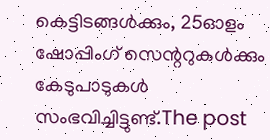കെട്ടിടങ്ങൾക്കും, 25ഓളം ഷോപ്പിംഗ് സെന്ററുകൾക്കും കേടുപാടുകൾ സംഭവിച്ചിട്ടുണ്ട്.The post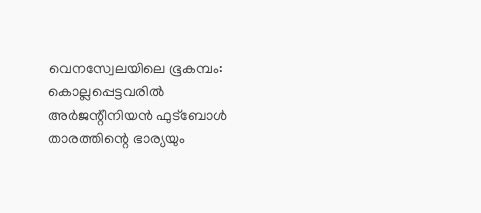വെനസ്വേലയിലെ ഭൂകമ്പം: കൊല്ലപ്പെട്ടവരിൽ അർജന്റീനിയൻ ഫുട്ബോൾ താരത്തിന്റെ ഭാര്യയും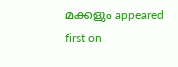മക്കളും appeared first on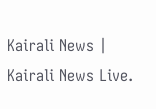Kairali News | Kairali News Live.